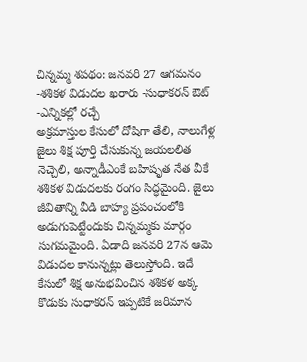చిన్నమ్మ శపథం: జనవరి 27 ఆగమనం -శశికళ విడుదల ఖరారు -సుధాకరన్ ఔట్ -ఎన్నికల్లో రచ్చే
అక్రమాస్తుల కేసులో దోషిగా తేలి, నాలుగేళ్ల జైలు శిక్ష పూర్తి చేసుకున్న జయలలిత నెచ్చెలి, అన్నాడీఎంకే బహిషృత నేత వీకే శశికళ విడుదలకు రంగం సిద్ధమైంది. జైలు జీవితాన్ని వీడి బాహ్య ప్రపంచంలోకి అడుగుపెట్టేందుకు చిన్నమ్మకు మార్గం సుగమమైంది. ఏడాది జనవరి 27న ఆమె విడుదల కానున్నట్లు తెలుస్తోంది. ఇదే కేసులో శిక్ష అనుభవించిన శశికళ అక్క కొడుకు సుధాకరన్ ఇప్పటికే జరిమాన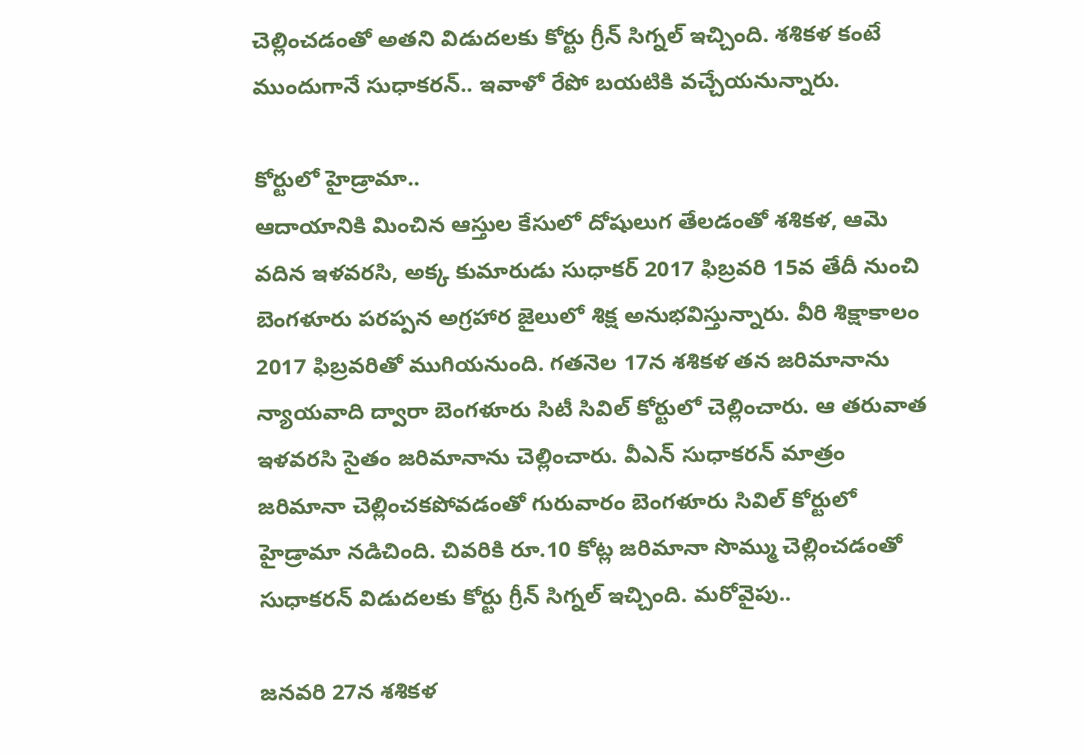చెల్లించడంతో అతని విడుదలకు కోర్టు గ్రీన్ సిగ్నల్ ఇచ్చింది. శశికళ కంటే ముందుగానే సుధాకరన్.. ఇవాళో రేపో బయటికి వచ్చేయనున్నారు.

కోర్టులో హైడ్రామా..
ఆదాయానికి మించిన ఆస్తుల కేసులో దోషులుగ తేలడంతో శశికళ, ఆమె వదిన ఇళవరసి, అక్క కుమారుడు సుధాకర్ 2017 ఫిబ్రవరి 15వ తేదీ నుంచి బెంగళూరు పరప్పన అగ్రహార జైలులో శిక్ష అనుభవిస్తున్నారు. వీరి శిక్షాకాలం 2017 ఫిబ్రవరితో ముగియనుంది. గతనెల 17న శశికళ తన జరిమానాను న్యాయవాది ద్వారా బెంగళూరు సిటీ సివిల్ కోర్టులో చెల్లించారు. ఆ తరువాత ఇళవరసి సైతం జరిమానాను చెల్లించారు. వీఎన్ సుధాకరన్ మాత్రం జరిమానా చెల్లించకపోవడంతో గురువారం బెంగళూరు సివిల్ కోర్టులో హైడ్రామా నడిచింది. చివరికి రూ.10 కోట్ల జరిమానా సొమ్ము చెల్లించడంతో సుధాకరన్ విడుదలకు కోర్టు గ్రీన్ సిగ్నల్ ఇచ్చింది. మరోవైపు..

జనవరి 27న శశికళ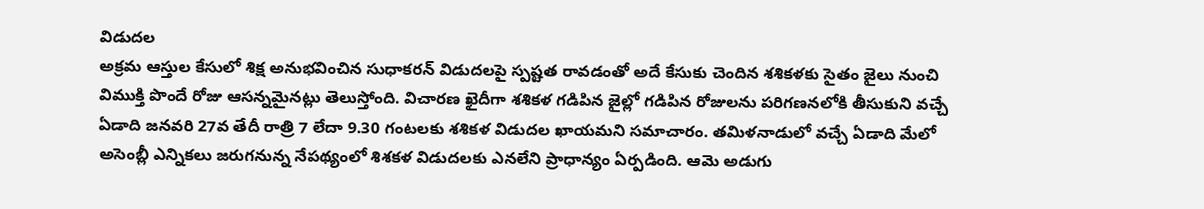విడుదల
అక్రమ ఆస్తుల కేసులో శిక్ష అనుభవించిన సుధాకరన్ విడుదలపై స్పష్టత రావడంతో అదే కేసుకు చెందిన శశికళకు సైతం జైలు నుంచి విముక్తి పొందే రోజు ఆసన్నమైనట్లు తెలుస్తోంది. విచారణ ఖైదీగా శశికళ గడిపిన జైల్లో గడిపిన రోజులను పరిగణనలోకి తీసుకుని వచ్చే ఏడాది జనవరి 27వ తేదీ రాత్రి 7 లేదా 9.30 గంటలకు శశికళ విడుదల ఖాయమని సమాచారం. తమిళనాడులో వచ్చే ఏడాది మేలో అసెంబ్లీ ఎన్నికలు జరుగనున్న నేపథ్యంలో శిశకళ విడుదలకు ఎనలేని ప్రాధాన్యం ఏర్పడింది. ఆమె అడుగు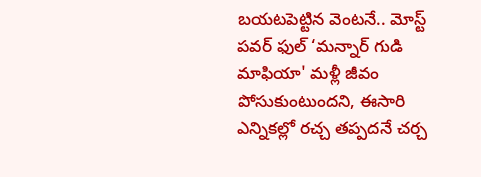బయటపెట్టిన వెంటనే.. మోస్ట్ పవర్ ఫుల్ ‘మన్నార్ గుడి మాఫియా' మళ్లీ జీవం పోసుకుంటుందని, ఈసారి ఎన్నికల్లో రచ్చ తప్పదనే చర్చ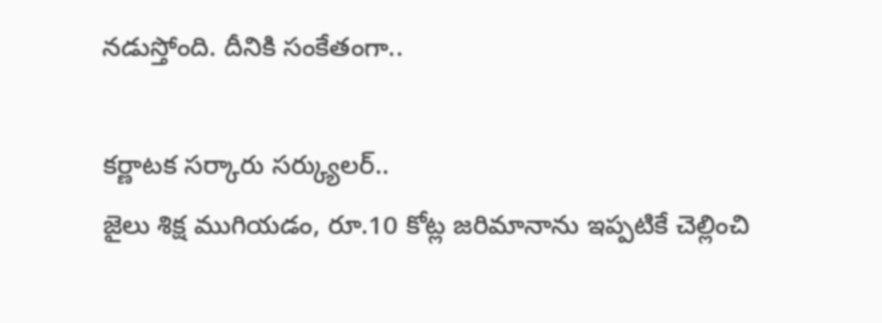నడుస్తోంది. దీనికి సంకేతంగా..

కర్ణాటక సర్కారు సర్క్యులర్..
జైలు శిక్ష ముగియడం, రూ.10 కోట్ల జరిమానాను ఇప్పటికే చెల్లించి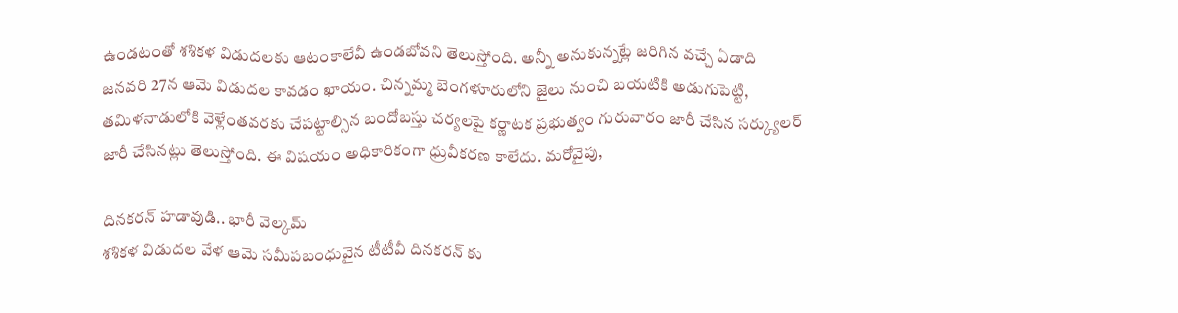ఉండటంతో శశికళ విడుదలకు ఆటంకాలేవీ ఉండబోవని తెలుస్తోంది. అన్నీ అనుకున్నట్లే జరిగిన వచ్చే ఏడాది జనవరి 27న ఆమె విడుదల కావడం ఖాయం. చిన్నమ్మ బెంగళూరులోని జైలు నుంచి బయటికి అడుగుపెట్టి, తమిళనాడులోకి వెళ్లేంతవరకు చేపట్టాల్సిన బందోబస్తు చర్యలపై కర్ణాటక ప్రభుత్వం గురువారం జారీ చేసిన సర్క్యులర్ జారీ చేసినట్లు తెలుస్తోంది. ఈ విషయం అధికారికంగా ధ్రువీకరణ కాలేదు. మరోవైపు,

దినకరన్ హడావుడి.. భారీ వెల్కమ్
శశికళ విడుదల వేళ ఆమె సమీపబంధువైన టీటీవీ దినకరన్ కు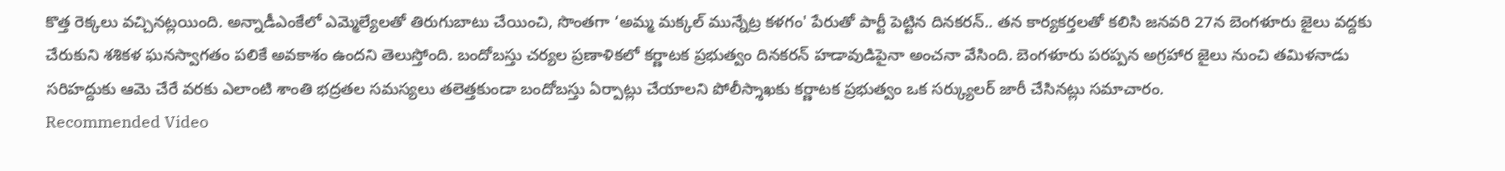కొత్త రెక్కలు వచ్చినట్లయింది. అన్నాడీఎంకేలో ఎమ్మెల్యేలతో తిరుగుబాటు చేయించి, సొంతగా ‘అమ్మ మక్కల్ మున్నేట్ర కళగం' పేరుతో పార్టీ పెట్టిన దినకరన్.. తన కార్యకర్తలతో కలిసి జనవరి 27న బెంగళూరు జైలు వద్దకు చేరుకుని శశికళ ఘనస్వాగతం పలికే అవకాశం ఉందని తెలుస్తోంది. బందోబస్తు చర్యల ప్రణాళికలో కర్ణాటక ప్రభుత్వం దినకరన్ హడావుడిపైనా అంచనా వేసింది. బెంగళూరు పరప్పన అగ్రహార జైలు నుంచి తమిళనాడు సరిహద్దుకు ఆమె చేరే వరకు ఎలాంటి శాంతి భద్రతల సమస్యలు తలెత్తకుండా బందోబస్తు ఏర్పాట్లు చేయాలని పోలీస్శాఖకు కర్ణాటక ప్రభుత్వం ఒక సర్క్యులర్ జారీ చేసినట్లు సమాచారం.
Recommended Video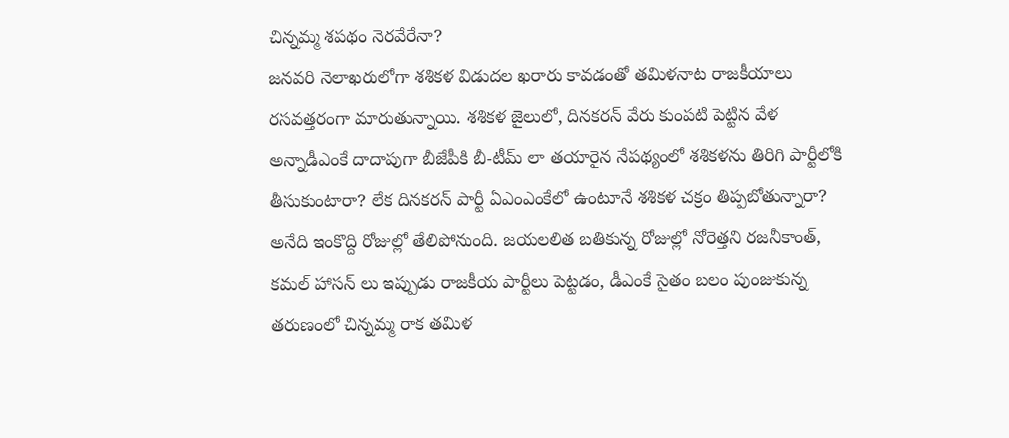చిన్నమ్మ శపథం నెరవేరేనా?
జనవరి నెలాఖరులోగా శశికళ విడుదల ఖరారు కావడంతో తమిళనాట రాజకీయాలు రసవత్తరంగా మారుతున్నాయి. శశికళ జైలులో, దినకరన్ వేరు కుంపటి పెట్టిన వేళ అన్నాడీఎంకే దాదాపుగా బీజేపీకి బీ-టీమ్ లా తయారైన నేపథ్యంలో శశికళను తిరిగి పార్టీలోకి తీసుకుంటారా? లేక దినకరన్ పార్టీ ఏఎంఎంకేలో ఉంటూనే శశికళ చక్రం తిప్పబోతున్నారా? అనేది ఇంకొద్ది రోజుల్లో తేలిపోనుంది. జయలలిత బతికున్న రోజుల్లో నోరెత్తని రజనీకాంత్, కమల్ హాసన్ లు ఇప్పుడు రాజకీయ పార్టీలు పెట్టడం, డీఎంకే సైతం బలం పుంజుకున్న తరుణంలో చిన్నమ్మ రాక తమిళ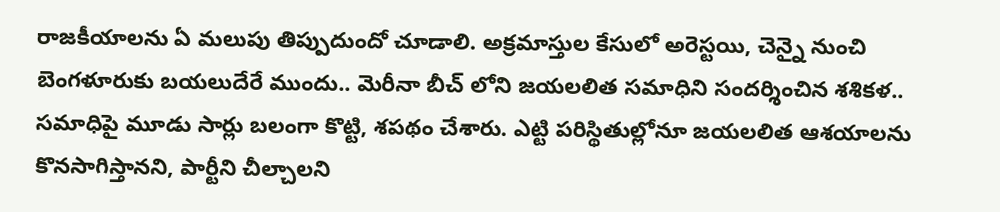రాజకీయాలను ఏ మలుపు తిప్పుదుందో చూడాలి. అక్రమాస్తుల కేసులో అరెస్టయి, చెన్నై నుంచి బెంగళూరుకు బయలుదేరే ముందు.. మెరీనా బీచ్ లోని జయలలిత సమాధిని సందర్శించిన శశికళ.. సమాధిపై మూడు సార్లు బలంగా కొట్టి, శపథం చేశారు. ఎట్టి పరిస్థితుల్లోనూ జయలలిత ఆశయాలను కొనసాగిస్తానని, పార్టీని చీల్చాలని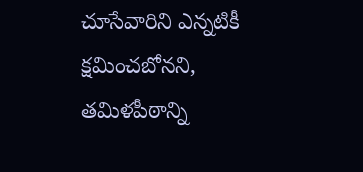చూసేవారిని ఎన్నటికీ క్షమించబోనని, తమిళపీఠాన్ని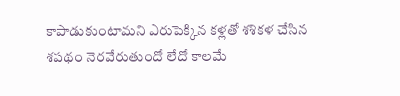కాపాడుకుంటామని ఎరుపెక్కిన కళ్లతో శశికళ చేసిన శపథం నెరవేరుతుందో లేదో కాలమే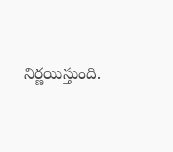నిర్ణయిస్తుంది.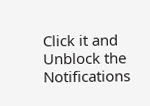Click it and Unblock the Notifications